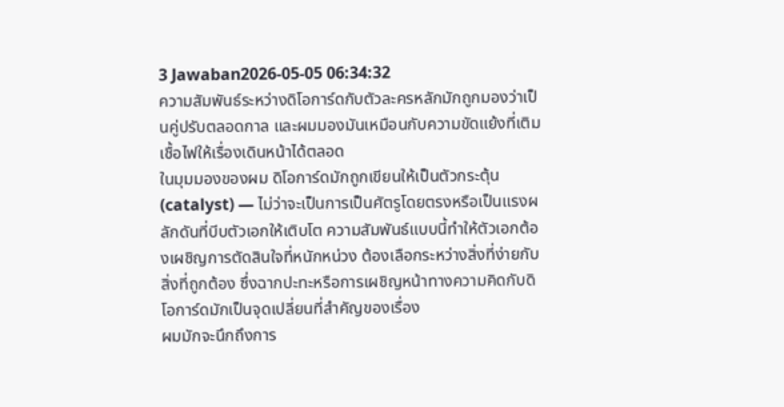3 Jawaban2026-05-05 06:34:32
ความสัมพันธ์ระหว่างดิโอการ์ดกับตัวละครหลักมักถูกมองว่าเป็นคู่ปรับตลอดกาล และผมมองมันเหมือนกับความขัดแย้งที่เติมเชื้อไฟให้เรื่องเดินหน้าได้ตลอด
ในมุมมองของผม ดิโอการ์ดมักถูกเขียนให้เป็นตัวกระตุ้น (catalyst) — ไม่ว่าจะเป็นการเป็นศัตรูโดยตรงหรือเป็นแรงผลักดันที่บีบตัวเอกให้เติบโต ความสัมพันธ์แบบนี้ทำให้ตัวเอกต้องเผชิญการตัดสินใจที่หนักหน่วง ต้องเลือกระหว่างสิ่งที่ง่ายกับสิ่งที่ถูกต้อง ซึ่งฉากปะทะหรือการเผชิญหน้าทางความคิดกับดิโอการ์ดมักเป็นจุดเปลี่ยนที่สำคัญของเรื่อง
ผมมักจะนึกถึงการ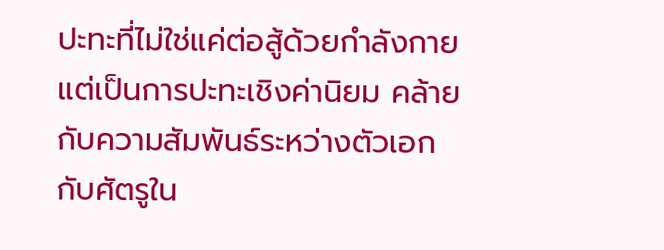ปะทะที่ไม่ใช่แค่ต่อสู้ด้วยกำลังกาย แต่เป็นการปะทะเชิงค่านิยม คล้ายกับความสัมพันธ์ระหว่างตัวเอกกับศัตรูใน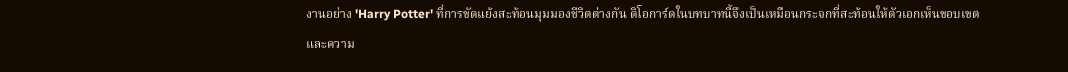งานอย่าง 'Harry Potter' ที่การขัดแย้งสะท้อนมุมมองชีวิตต่างกัน ดิโอการ์ดในบทบาทนี้จึงเป็นเหมือนกระจกที่สะท้อนให้ตัวเอกเห็นขอบเขตและความ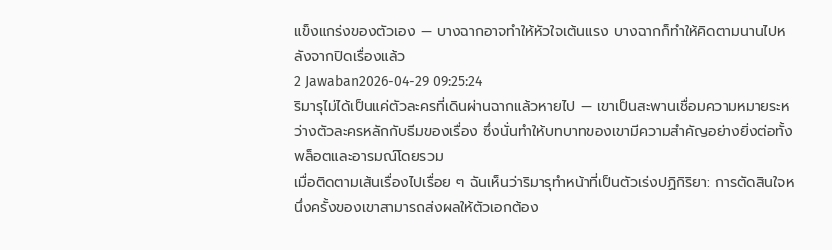แข็งแกร่งของตัวเอง — บางฉากอาจทำให้หัวใจเต้นแรง บางฉากก็ทำให้คิดตามนานไปหลังจากปิดเรื่องแล้ว
2 Jawaban2026-04-29 09:25:24
ริมารุไม่ได้เป็นแค่ตัวละครที่เดินผ่านฉากแล้วหายไป — เขาเป็นสะพานเชื่อมความหมายระหว่างตัวละครหลักกับธีมของเรื่อง ซึ่งนั่นทำให้บทบาทของเขามีความสำคัญอย่างยิ่งต่อทั้งพล็อตและอารมณ์โดยรวม
เมื่อติดตามเส้นเรื่องไปเรื่อย ๆ ฉันเห็นว่าริมารุทำหน้าที่เป็นตัวเร่งปฏิกิริยา: การตัดสินใจหนึ่งครั้งของเขาสามารถส่งผลให้ตัวเอกต้อง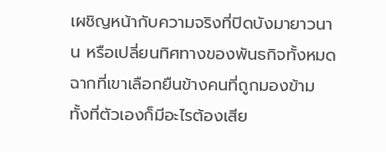เผชิญหน้ากับความจริงที่ปิดบังมายาวนาน หรือเปลี่ยนทิศทางของพันธกิจทั้งหมด ฉากที่เขาเลือกยืนข้างคนที่ถูกมองข้าม ทั้งที่ตัวเองก็มีอะไรต้องเสีย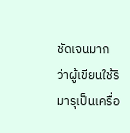ชัดเจนมากว่าผู้เขียนใช้ริมารุเป็นเครื่อ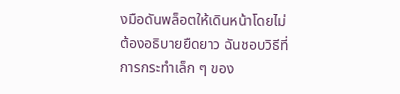งมือดันพล็อตให้เดินหน้าโดยไม่ต้องอธิบายยืดยาว ฉันชอบวิธีที่การกระทำเล็ก ๆ ของ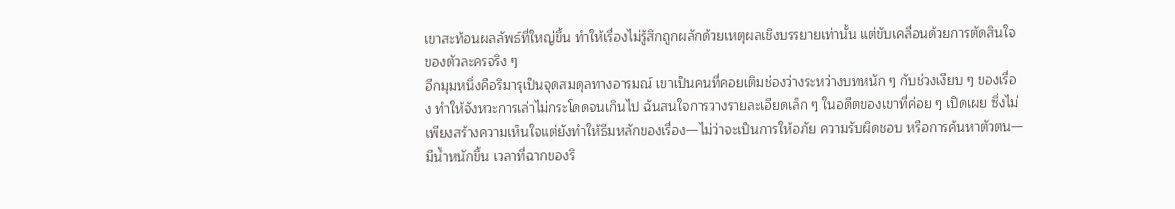เขาสะท้อนผลลัพธ์ที่ใหญ่ขึ้น ทำให้เรื่องไม่รู้สึกถูกผลักด้วยเหตุผลเชิงบรรยายเท่านั้น แต่ขับเคลื่อนด้วยการตัดสินใจของตัวละครจริง ๆ
อีกมุมหนึ่งคือริมารุเป็นจุดสมดุลทางอารมณ์ เขาเป็นคนที่คอยเติมช่องว่างระหว่างบทหนัก ๆ กับช่วงเงียบ ๆ ของเรื่อง ทำให้จังหวะการเล่าไม่กระโดดจนเกินไป ฉันสนใจการวางรายละเอียดเล็ก ๆ ในอดีตของเขาที่ค่อย ๆ เปิดเผย ซึ่งไม่เพียงสร้างความเห็นใจแต่ยังทำให้ธีมหลักของเรื่อง—ไม่ว่าจะเป็นการให้อภัย ความรับผิดชอบ หรือการค้นหาตัวตน—มีน้ำหนักขึ้น เวลาที่ฉากของริ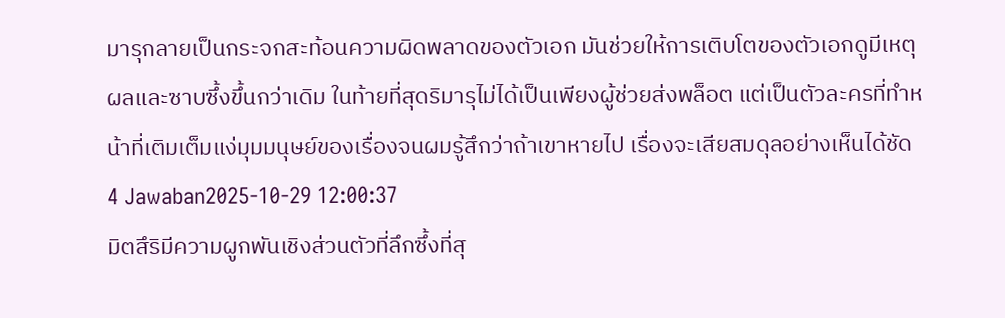มารุกลายเป็นกระจกสะท้อนความผิดพลาดของตัวเอก มันช่วยให้การเติบโตของตัวเอกดูมีเหตุผลและซาบซึ้งขึ้นกว่าเดิม ในท้ายที่สุดริมารุไม่ได้เป็นเพียงผู้ช่วยส่งพล็อต แต่เป็นตัวละครที่ทำหน้าที่เติมเต็มแง่มุมมนุษย์ของเรื่องจนผมรู้สึกว่าถ้าเขาหายไป เรื่องจะเสียสมดุลอย่างเห็นได้ชัด
4 Jawaban2025-10-29 12:00:37
มิตสึริมีความผูกพันเชิงส่วนตัวที่ลึกซึ้งที่สุ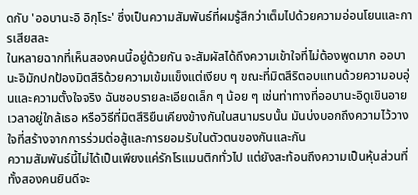ดกับ 'ออบานะอิ อิกุโระ' ซึ่งเป็นความสัมพันธ์ที่ผมรู้สึกว่าเต็มไปด้วยความอ่อนโยนและการเสียสละ
ในหลายฉากที่เห็นสองคนนี้อยู่ด้วยกัน จะสัมผัสได้ถึงความเข้าใจที่ไม่ต้องพูดมาก ออบานะอิมักปกป้องมิตสึริด้วยความเข้มแข็งแต่เงียบ ๆ ขณะที่มิตสึริตอบแทนด้วยความอบอุ่นและความตั้งใจจริง ฉันชอบรายละเอียดเล็ก ๆ น้อย ๆ เช่นท่าทางที่ออบานะอิดูเขินอายเวลาอยู่ใกล้เธอ หรือวิธีที่มิตสึริยืนเคียงข้างกันในสนามรบนั้น มันบ่งบอกถึงความไว้วางใจที่สร้างจากการร่วมต่อสู้และการยอมรับในตัวตนของกันและกัน
ความสัมพันธ์นี้ไม่ได้เป็นเพียงแค่รักโรแมนติกทั่วไป แต่ยังสะท้อนถึงความเป็นหุ้นส่วนที่ทั้งสองคนยินดีจะ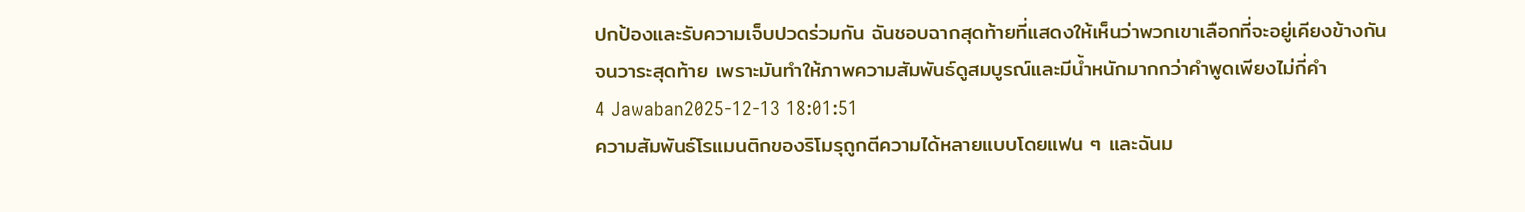ปกป้องและรับความเจ็บปวดร่วมกัน ฉันชอบฉากสุดท้ายที่แสดงให้เห็นว่าพวกเขาเลือกที่จะอยู่เคียงข้างกันจนวาระสุดท้าย เพราะมันทำให้ภาพความสัมพันธ์ดูสมบูรณ์และมีน้ำหนักมากกว่าคำพูดเพียงไม่กี่คำ
4 Jawaban2025-12-13 18:01:51
ความสัมพันธ์โรแมนติกของริโมรุถูกตีความได้หลายแบบโดยแฟน ๆ และฉันม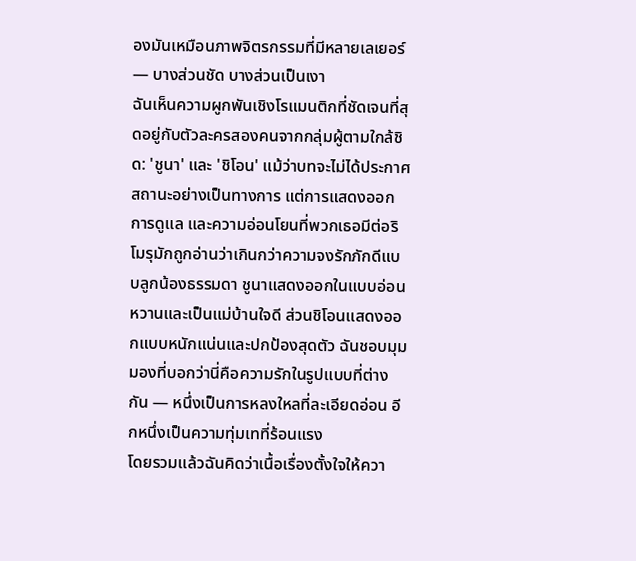องมันเหมือนภาพจิตรกรรมที่มีหลายเลเยอร์ — บางส่วนชัด บางส่วนเป็นเงา
ฉันเห็นความผูกพันเชิงโรแมนติกที่ชัดเจนที่สุดอยู่กับตัวละครสองคนจากกลุ่มผู้ตามใกล้ชิด: 'ชูนา' และ 'ชิโอน' แม้ว่าบทจะไม่ได้ประกาศสถานะอย่างเป็นทางการ แต่การแสดงออก การดูแล และความอ่อนโยนที่พวกเธอมีต่อริโมรุมักถูกอ่านว่าเกินกว่าความจงรักภักดีแบบลูกน้องธรรมดา ชูนาแสดงออกในแบบอ่อนหวานและเป็นแม่บ้านใจดี ส่วนชิโอนแสดงออกแบบหนักแน่นและปกป้องสุดตัว ฉันชอบมุมมองที่บอกว่านี่คือความรักในรูปแบบที่ต่างกัน — หนึ่งเป็นการหลงใหลที่ละเอียดอ่อน อีกหนึ่งเป็นความทุ่มเทที่ร้อนแรง
โดยรวมแล้วฉันคิดว่าเนื้อเรื่องตั้งใจให้ควา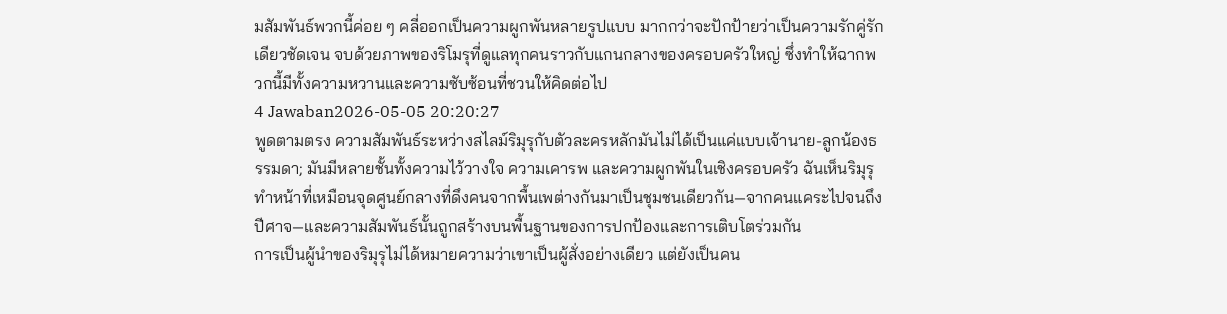มสัมพันธ์พวกนี้ค่อย ๆ คลี่ออกเป็นความผูกพันหลายรูปแบบ มากกว่าจะปักป้ายว่าเป็นความรักคู่รักเดียวชัดเจน จบด้วยภาพของริโมรุที่ดูแลทุกคนราวกับแกนกลางของครอบครัวใหญ่ ซึ่งทำให้ฉากพวกนี้มีทั้งความหวานและความซับซ้อนที่ชวนให้คิดต่อไป
4 Jawaban2026-05-05 20:20:27
พูดตามตรง ความสัมพันธ์ระหว่างสไลม์ริมุรุกับตัวละครหลักมันไม่ได้เป็นแค่แบบเจ้านาย-ลูกน้องธรรมดา; มันมีหลายชั้นทั้งความไว้วางใจ ความเคารพ และความผูกพันในเชิงครอบครัว ฉันเห็นริมุรุทำหน้าที่เหมือนจุดศูนย์กลางที่ดึงคนจากพื้นเพต่างกันมาเป็นชุมชนเดียวกัน—จากคนแคระไปจนถึงปีศาจ—และความสัมพันธ์นั้นถูกสร้างบนพื้นฐานของการปกป้องและการเติบโตร่วมกัน
การเป็นผู้นำของริมุรุไม่ได้หมายความว่าเขาเป็นผู้สั่งอย่างเดียว แต่ยังเป็นคน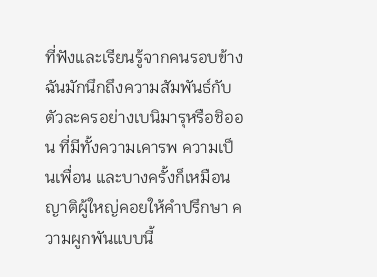ที่ฟังและเรียนรู้จากคนรอบข้าง ฉันมักนึกถึงความสัมพันธ์กับตัวละครอย่างเบนิมารุหรือชิออน ที่มีทั้งความเคารพ ความเป็นเพื่อน และบางครั้งก็เหมือนญาติผู้ใหญ่คอยให้คำปรึกษา ความผูกพันแบบนี้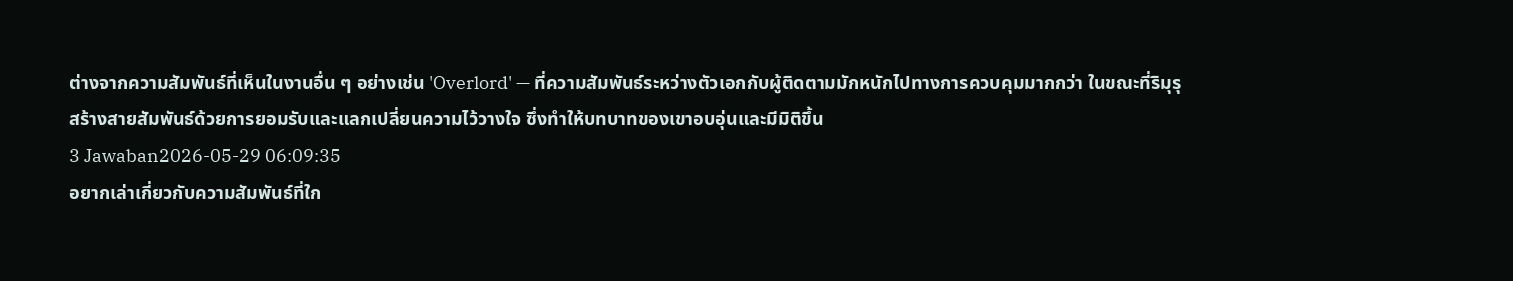ต่างจากความสัมพันธ์ที่เห็นในงานอื่น ๆ อย่างเช่น 'Overlord' — ที่ความสัมพันธ์ระหว่างตัวเอกกับผู้ติดตามมักหนักไปทางการควบคุมมากกว่า ในขณะที่ริมุรุสร้างสายสัมพันธ์ด้วยการยอมรับและแลกเปลี่ยนความไว้วางใจ ซึ่งทำให้บทบาทของเขาอบอุ่นและมีมิติขึ้น
3 Jawaban2026-05-29 06:09:35
อยากเล่าเกี่ยวกับความสัมพันธ์ที่ใก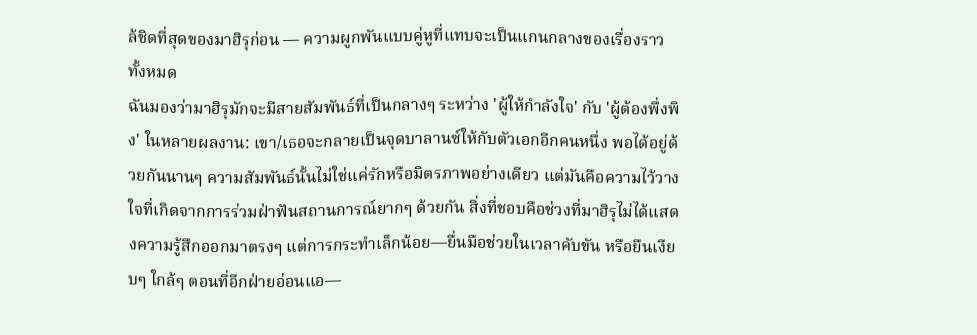ล้ชิดที่สุดของมาฮิรุก่อน — ความผูกพันแบบคู่หูที่แทบจะเป็นแกนกลางของเรื่องราวทั้งหมด
ฉันมองว่ามาฮิรุมักจะมีสายสัมพันธ์ที่เป็นกลางๆ ระหว่าง 'ผู้ให้กำลังใจ' กับ 'ผู้ต้องพึ่งพิง' ในหลายผลงาน: เขา/เธอจะกลายเป็นจุดบาลานซ์ให้กับตัวเอกอีกคนหนึ่ง พอได้อยู่ด้วยกันนานๆ ความสัมพันธ์นั้นไม่ใช่แค่รักหรือมิตรภาพอย่างเดียว แต่มันคือความไว้วางใจที่เกิดจากการร่วมฝ่าฟันสถานการณ์ยากๆ ด้วยกัน สิ่งที่ชอบคือช่วงที่มาฮิรุไม่ได้แสดงความรู้สึกออกมาตรงๆ แต่การกระทำเล็กน้อย—ยื่นมือช่วยในเวลาคับขัน หรือยืนเงียบๆ ใกล้ๆ ตอนที่อีกฝ่ายอ่อนแอ—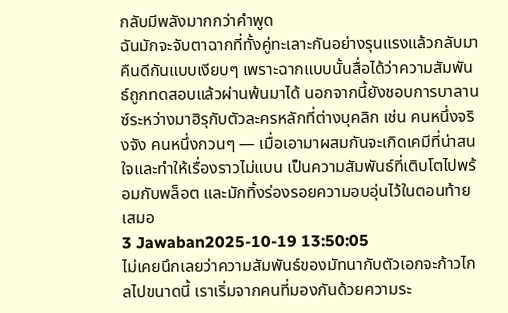กลับมีพลังมากกว่าคำพูด
ฉันมักจะจับตาฉากที่ทั้งคู่ทะเลาะกันอย่างรุนแรงแล้วกลับมาคืนดีกันแบบเงียบๆ เพราะฉากแบบนั้นสื่อได้ว่าความสัมพันธ์ถูกทดสอบแล้วผ่านพ้นมาได้ นอกจากนี้ยังชอบการบาลานซ์ระหว่างมาฮิรุกับตัวละครหลักที่ต่างบุคลิก เช่น คนหนึ่งจริงจัง คนหนึ่งกวนๆ — เมื่อเอามาผสมกันจะเกิดเคมีที่น่าสนใจและทำให้เรื่องราวไม่แบน เป็นความสัมพันธ์ที่เติบโตไปพร้อมกับพล็อต และมักทิ้งร่องรอยความอบอุ่นไว้ในตอนท้ายเสมอ
3 Jawaban2025-10-19 13:50:05
ไม่เคยนึกเลยว่าความสัมพันธ์ของมัทนากับตัวเอกจะก้าวไกลไปขนาดนี้ เราเริ่มจากคนที่มองกันด้วยความระ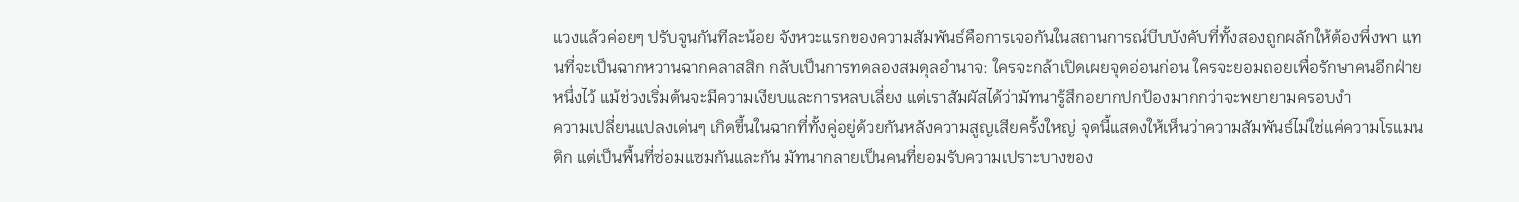แวงแล้วค่อยๆ ปรับจูนกันทีละน้อย จังหวะแรกของความสัมพันธ์คือการเจอกันในสถานการณ์บีบบังคับที่ทั้งสองถูกผลักให้ต้องพึ่งพา แทนที่จะเป็นฉากหวานฉากคลาสสิก กลับเป็นการทดลองสมดุลอำนาจ: ใครจะกล้าเปิดเผยจุดอ่อนก่อน ใครจะยอมถอยเพื่อรักษาคนอีกฝ่ายหนึ่งไว้ แม้ช่วงเริ่มต้นจะมีความเงียบและการหลบเลี่ยง แต่เราสัมผัสได้ว่ามัทนารู้สึกอยากปกป้องมากกว่าจะพยายามครอบงำ
ความเปลี่ยนแปลงเด่นๆ เกิดขึ้นในฉากที่ทั้งคู่อยู่ด้วยกันหลังความสูญเสียครั้งใหญ่ จุดนี้แสดงให้เห็นว่าความสัมพันธ์ไม่ใช่แค่ความโรแมนติก แต่เป็นพื้นที่ซ่อมแซมกันและกัน มัทนากลายเป็นคนที่ยอมรับความเปราะบางของ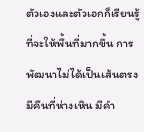ตัวเองและตัวเอกก็เรียนรู้ที่จะให้พื้นที่มากขึ้น การพัฒนาไม่ได้เป็นเส้นตรง มีคืนที่ห่างเหิน มีคำ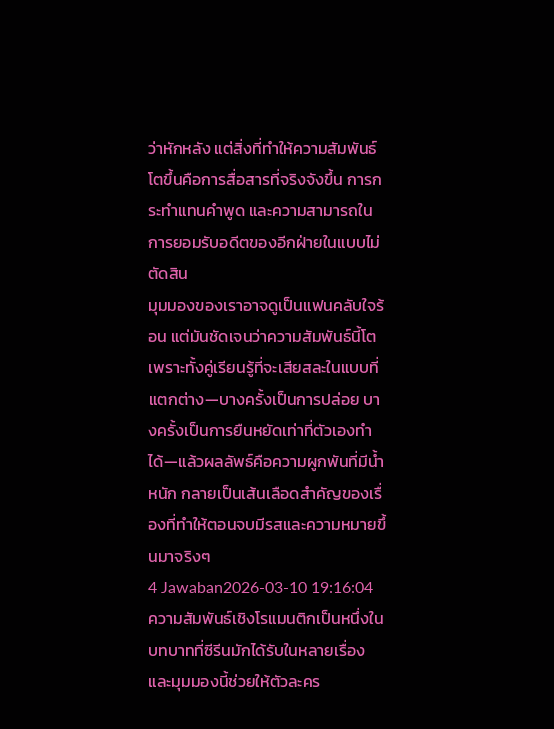ว่าหักหลัง แต่สิ่งที่ทำให้ความสัมพันธ์โตขึ้นคือการสื่อสารที่จริงจังขึ้น การกระทำแทนคำพูด และความสามารถในการยอมรับอดีตของอีกฝ่ายในแบบไม่ตัดสิน
มุมมองของเราอาจดูเป็นแฟนคลับใจร้อน แต่มันชัดเจนว่าความสัมพันธ์นี้โตเพราะทั้งคู่เรียนรู้ที่จะเสียสละในแบบที่แตกต่าง—บางครั้งเป็นการปล่อย บางครั้งเป็นการยืนหยัดเท่าที่ตัวเองทำได้—แล้วผลลัพธ์คือความผูกพันที่มีน้ำหนัก กลายเป็นเส้นเลือดสำคัญของเรื่องที่ทำให้ตอนจบมีรสและความหมายขึ้นมาจริงๆ
4 Jawaban2026-03-10 19:16:04
ความสัมพันธ์เชิงโรแมนติกเป็นหนึ่งในบทบาทที่ซีรีนมักได้รับในหลายเรื่อง และมุมมองนี้ช่วยให้ตัวละคร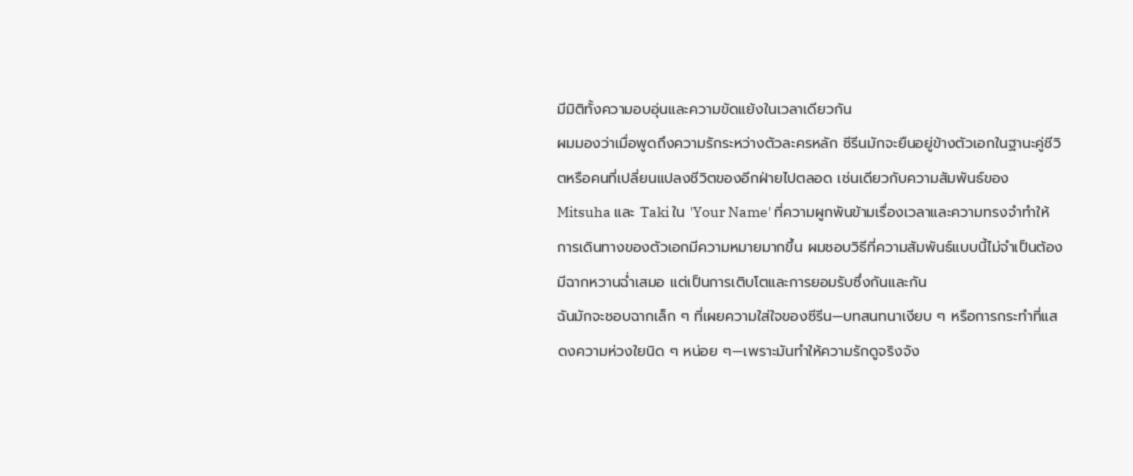มีมิติทั้งความอบอุ่นและความขัดแย้งในเวลาเดียวกัน
ผมมองว่าเมื่อพูดถึงความรักระหว่างตัวละครหลัก ซีรีนมักจะยืนอยู่ข้างตัวเอกในฐานะคู่ชีวิตหรือคนที่เปลี่ยนแปลงชีวิตของอีกฝ่ายไปตลอด เช่นเดียวกับความสัมพันธ์ของ Mitsuha และ Taki ใน 'Your Name' ที่ความผูกพันข้ามเรื่องเวลาและความทรงจำทำให้การเดินทางของตัวเอกมีความหมายมากขึ้น ผมชอบวิธีที่ความสัมพันธ์แบบนี้ไม่จำเป็นต้องมีฉากหวานฉ่ำเสมอ แต่เป็นการเติบโตและการยอมรับซึ่งกันและกัน
ฉันมักจะชอบฉากเล็ก ๆ ที่เผยความใส่ใจของซีรีน—บทสนทนาเงียบ ๆ หรือการกระทำที่แสดงความห่วงใยนิด ๆ หน่อย ๆ—เพราะมันทำให้ความรักดูจริงจัง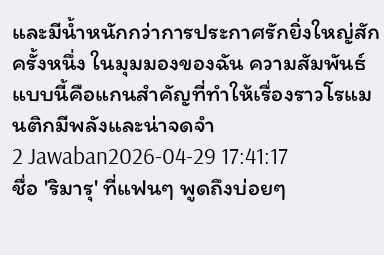และมีน้ำหนักกว่าการประกาศรักยิ่งใหญ่สักครั้งหนึ่ง ในมุมมองของฉัน ความสัมพันธ์แบบนี้คือแกนสำคัญที่ทำให้เรื่องราวโรแมนติกมีพลังและน่าจดจำ
2 Jawaban2026-04-29 17:41:17
ชื่อ 'ริมารุ' ที่แฟนๆ พูดถึงบ่อยๆ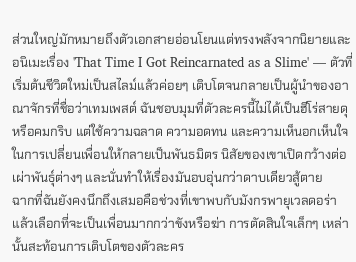ส่วนใหญ่มักหมายถึงตัวเอกสายอ่อนโยนแต่ทรงพลังจากนิยายและอนิเมะเรื่อง 'That Time I Got Reincarnated as a Slime' — ตัวที่เริ่มต้นชีวิตใหม่เป็นสไลม์แล้วค่อยๆ เติบโตจนกลายเป็นผู้นำของอาณาจักรที่ชื่อว่าเทมเพสต์ ฉันชอบมุมที่ตัวละครนี้ไม่ได้เป็นฮีโร่สายดุหรือคมกริบ แต่ใช้ความฉลาด ความอดทน และความเห็นอกเห็นใจในการเปลี่ยนเพื่อนให้กลายเป็นพันธมิตร นิสัยของเขาเปิดกว้างต่อเผ่าพันธุ์ต่างๆ และนั่นทำให้เรื่องมันอบอุ่นกว่าดาบเดียวสู้ตาย
ฉากที่ฉันยังคงนึกถึงเสมอคือช่วงที่เขาพบกับมังกรพายุเวลดอร่า แล้วเลือกที่จะเป็นเพื่อนมากกว่าขังหรือฆ่า การตัดสินใจเล็กๆ เหล่านั้นสะท้อนการเติบโตของตัวละคร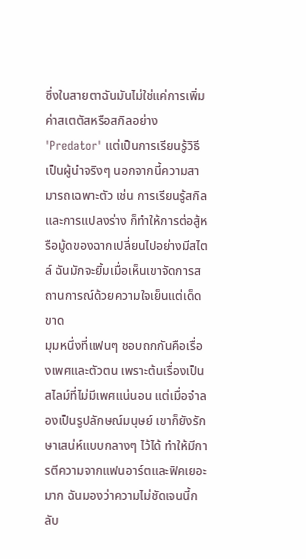ซึ่งในสายตาฉันมันไม่ใช่แค่การเพิ่มค่าสเตตัสหรือสกิลอย่าง 'Predator' แต่เป็นการเรียนรู้วิธีเป็นผู้นำจริงๆ นอกจากนี้ความสามารถเฉพาะตัว เช่น การเรียนรู้สกิลและการแปลงร่าง ก็ทำให้การต่อสู้หรือมู้ดของฉากเปลี่ยนไปอย่างมีสไตล์ ฉันมักจะยิ้มเมื่อเห็นเขาจัดการสถานการณ์ด้วยความใจเย็นแต่เด็ดขาด
มุมหนึ่งที่แฟนๆ ชอบถกกันคือเรื่องเพศและตัวตน เพราะต้นเรื่องเป็นสไลม์ที่ไม่มีเพศแน่นอน แต่เมื่อจำลองเป็นรูปลักษณ์มนุษย์ เขาก็ยังรักษาเสน่ห์แบบกลางๆ ไว้ได้ ทำให้มีการตีความจากแฟนอาร์ตและฟิคเยอะมาก ฉันมองว่าความไม่ชัดเจนนี้กลับ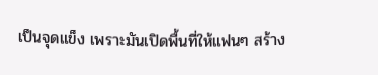เป็นจุดแข็ง เพราะมันเปิดพื้นที่ให้แฟนๆ สร้าง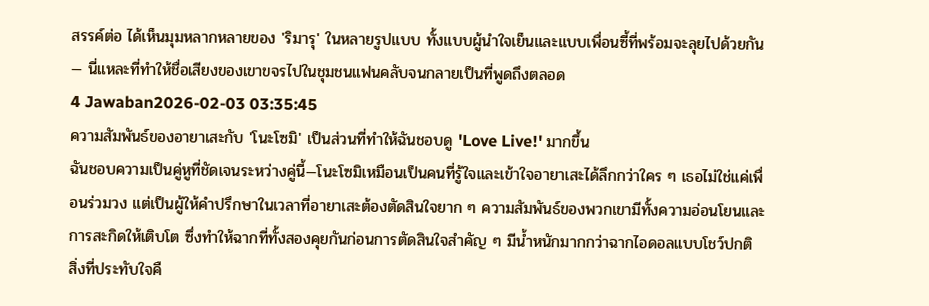สรรค์ต่อ ได้เห็นมุมหลากหลายของ 'ริมารุ' ในหลายรูปแบบ ทั้งแบบผู้นำใจเย็นและแบบเพื่อนซี้ที่พร้อมจะลุยไปด้วยกัน — นี่แหละที่ทำให้ชื่อเสียงของเขาขจรไปในชุมชนแฟนคลับจนกลายเป็นที่พูดถึงตลอด
4 Jawaban2026-02-03 03:35:45
ความสัมพันธ์ของอายาเสะกับ 'โนะโซมิ' เป็นส่วนที่ทำให้ฉันชอบดู 'Love Live!' มากขึ้น
ฉันชอบความเป็นคู่หูที่ชัดเจนระหว่างคู่นี้—โนะโซมิเหมือนเป็นคนที่รู้ใจและเข้าใจอายาเสะได้ลึกกว่าใคร ๆ เธอไม่ใช่แค่เพื่อนร่วมวง แต่เป็นผู้ให้คำปรึกษาในเวลาที่อายาเสะต้องตัดสินใจยาก ๆ ความสัมพันธ์ของพวกเขามีทั้งความอ่อนโยนและการสะกิดให้เติบโต ซึ่งทำให้ฉากที่ทั้งสองคุยกันก่อนการตัดสินใจสำคัญ ๆ มีน้ำหนักมากกว่าฉากไอดอลแบบโชว์ปกติ
สิ่งที่ประทับใจคื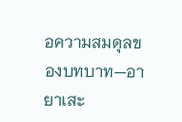อความสมดุลของบทบาท—อายาเสะ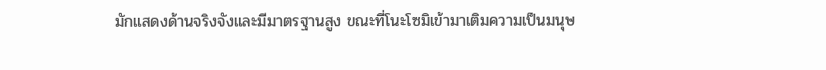มักแสดงด้านจริงจังและมีมาตรฐานสูง ขณะที่โนะโซมิเข้ามาเติมความเป็นมนุษ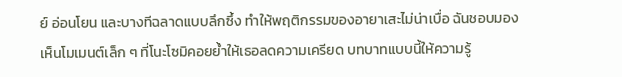ย์ อ่อนโยน และบางทีฉลาดแบบลึกซึ้ง ทำให้พฤติกรรมของอายาเสะไม่น่าเบื่อ ฉันชอบมองเห็นโมเมนต์เล็ก ๆ ที่โนะโซมิคอยย้ำให้เธอลดความเครียด บทบาทแบบนี้ให้ความรู้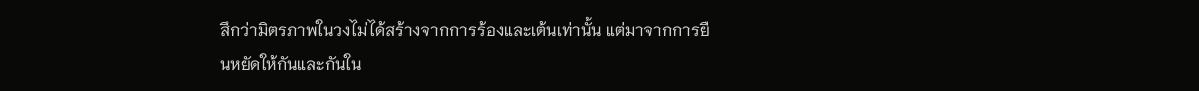สึกว่ามิตรภาพในวงไม่ได้สร้างจากการร้องและเต้นเท่านั้น แต่มาจากการยืนหยัดให้กันและกันใน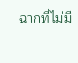ฉากที่ไม่มี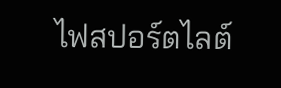ไฟสปอร์ตไลต์